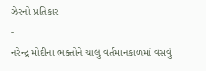ઝેરનો પ્રતિકાર
-
નરેન્દ્ર મોદીના ભક્તોને ચાલુ વર્તમાનકાળમાં વસવું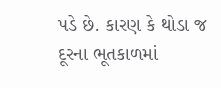પડે છે. કારણ કે થોડા જ
દૂરના ભૂતકાળમાં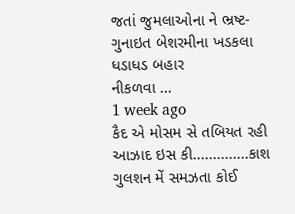જતાં જુમલાઓના ને ભ્રષ્ટ-ગુનાઇત બેશરમીના ખડકલા ધડાધડ બહાર
નીકળવા ...
1 week ago
કૈદ એ મોસમ સે તબિયત રહી આઝાદ ઇસ કી..............કાશ ગુલશન મેં સમઝતા કોઈ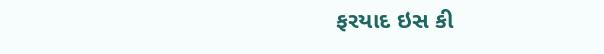ફરયાદ ઇસ કી